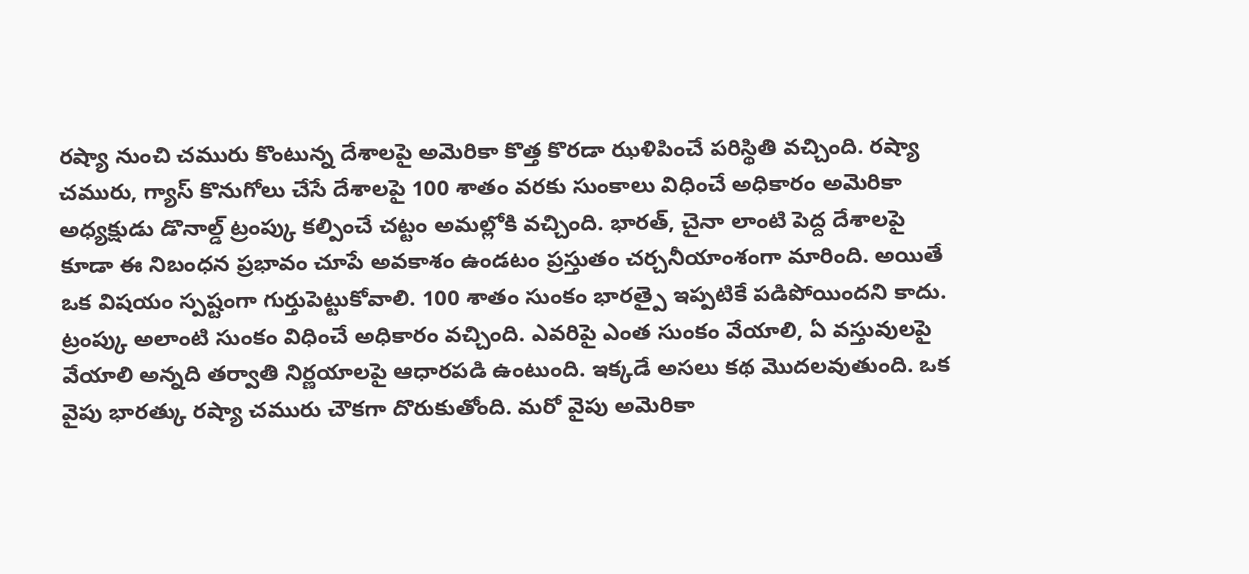రష్యా నుంచి చమురు కొంటున్న దేశాలపై అమెరికా కొత్త కొరడా ఝళిపించే పరిస్థితి వచ్చింది. రష్యా చమురు, గ్యాస్ కొనుగోలు చేసే దేశాలపై 100 శాతం వరకు సుంకాలు విధించే అధికారం అమెరికా అధ్యక్షుడు డొనాల్డ్ ట్రంప్కు కల్పించే చట్టం అమల్లోకి వచ్చింది. భారత్, చైనా లాంటి పెద్ద దేశాలపై కూడా ఈ నిబంధన ప్రభావం చూపే అవకాశం ఉండటం ప్రస్తుతం చర్చనీయాంశంగా మారింది. అయితే ఒక విషయం స్పష్టంగా గుర్తుపెట్టుకోవాలి. 100 శాతం సుంకం భారత్పై ఇప్పటికే పడిపోయిందని కాదు. ట్రంప్కు అలాంటి సుంకం విధించే అధికారం వచ్చింది. ఎవరిపై ఎంత సుంకం వేయాలి, ఏ వస్తువులపై వేయాలి అన్నది తర్వాతి నిర్ణయాలపై ఆధారపడి ఉంటుంది. ఇక్కడే అసలు కథ మొదలవుతుంది. ఒక వైపు భారత్కు రష్యా చమురు చౌకగా దొరుకుతోంది. మరో వైపు అమెరికా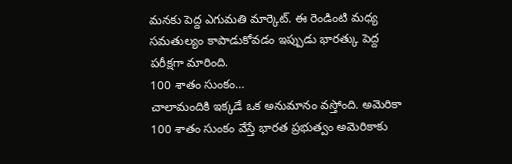మనకు పెద్ద ఎగుమతి మార్కెట్. ఈ రెండింటి మధ్య సమతుల్యం కాపాడుకోవడం ఇప్పుడు భారత్కు పెద్ద పరీక్షగా మారింది.
100 శాతం సుంకం…
చాలామందికి ఇక్కడే ఒక అనుమానం వస్తోంది. అమెరికా 100 శాతం సుంకం వేస్తే భారత ప్రభుత్వం అమెరికాకు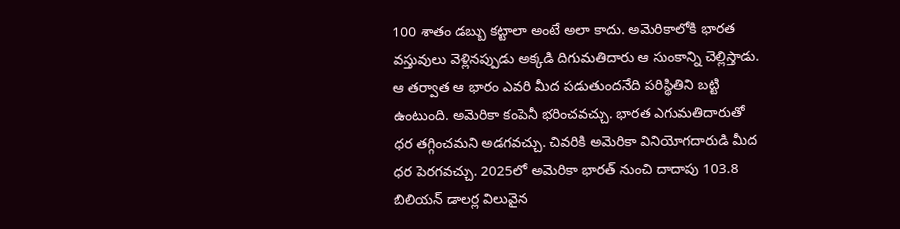100 శాతం డబ్బు కట్టాలా అంటే అలా కాదు. అమెరికాలోకి భారత వస్తువులు వెళ్లినప్పుడు అక్కడి దిగుమతిదారు ఆ సుంకాన్ని చెల్లిస్తాడు. ఆ తర్వాత ఆ భారం ఎవరి మీద పడుతుందనేది పరిస్థితిని బట్టి ఉంటుంది. అమెరికా కంపెనీ భరించవచ్చు. భారత ఎగుమతిదారుతో ధర తగ్గించమని అడగవచ్చు. చివరికి అమెరికా వినియోగదారుడి మీద ధర పెరగవచ్చు. 2025లో అమెరికా భారత్ నుంచి దాదాపు 103.8 బిలియన్ డాలర్ల విలువైన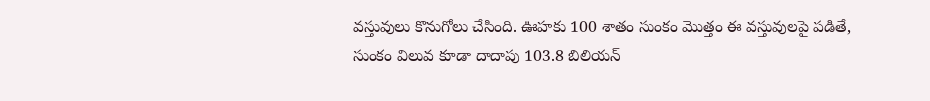వస్తువులు కొనుగోలు చేసింది. ఊహకు 100 శాతం సుంకం మొత్తం ఈ వస్తువులపై పడితే, సుంకం విలువ కూడా దాదాపు 103.8 బిలియన్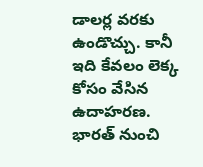డాలర్ల వరకు ఉండొచ్చు. కానీ ఇది కేవలం లెక్క కోసం వేసిన ఉదాహరణ. భారత్ నుంచి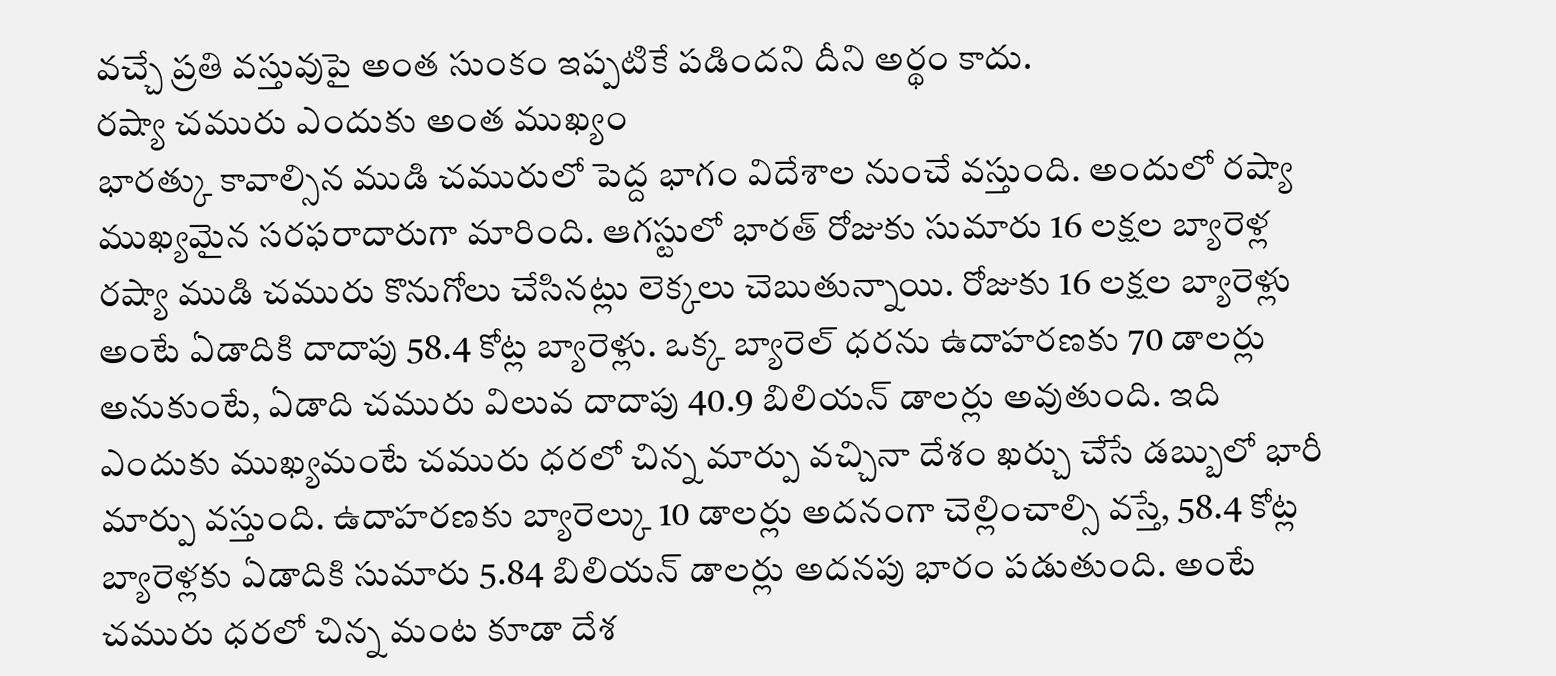వచ్చే ప్రతి వస్తువుపై అంత సుంకం ఇప్పటికే పడిందని దీని అర్థం కాదు.
రష్యా చమురు ఎందుకు అంత ముఖ్యం
భారత్కు కావాల్సిన ముడి చమురులో పెద్ద భాగం విదేశాల నుంచే వస్తుంది. అందులో రష్యా ముఖ్యమైన సరఫరాదారుగా మారింది. ఆగస్టులో భారత్ రోజుకు సుమారు 16 లక్షల బ్యారెళ్ల రష్యా ముడి చమురు కొనుగోలు చేసినట్లు లెక్కలు చెబుతున్నాయి. రోజుకు 16 లక్షల బ్యారెళ్లు అంటే ఏడాదికి దాదాపు 58.4 కోట్ల బ్యారెళ్లు. ఒక్క బ్యారెల్ ధరను ఉదాహరణకు 70 డాలర్లు అనుకుంటే, ఏడాది చమురు విలువ దాదాపు 40.9 బిలియన్ డాలర్లు అవుతుంది. ఇది ఎందుకు ముఖ్యమంటే చమురు ధరలో చిన్న మార్పు వచ్చినా దేశం ఖర్చు చేసే డబ్బులో భారీ మార్పు వస్తుంది. ఉదాహరణకు బ్యారెల్కు 10 డాలర్లు అదనంగా చెల్లించాల్సి వస్తే, 58.4 కోట్ల బ్యారెళ్లకు ఏడాదికి సుమారు 5.84 బిలియన్ డాలర్లు అదనపు భారం పడుతుంది. అంటే చమురు ధరలో చిన్న మంట కూడా దేశ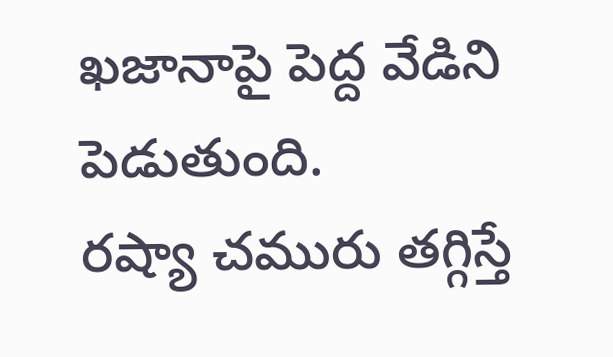ఖజానాపై పెద్ద వేడిని పెడుతుంది.
రష్యా చమురు తగ్గిస్తే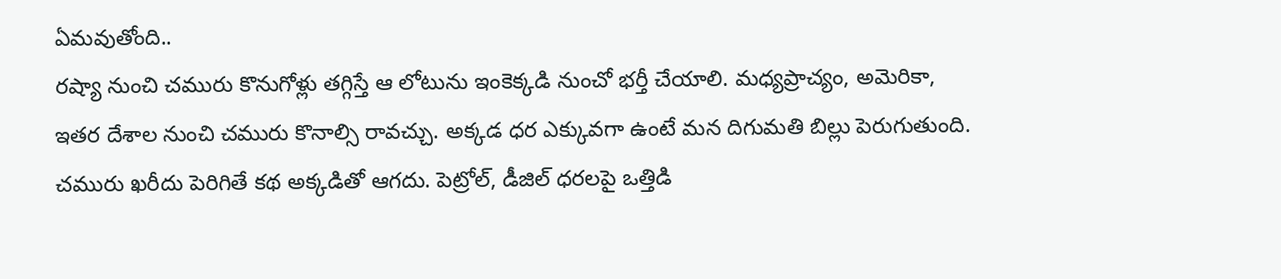ఏమవుతోంది..
రష్యా నుంచి చమురు కొనుగోళ్లు తగ్గిస్తే ఆ లోటును ఇంకెక్కడి నుంచో భర్తీ చేయాలి. మధ్యప్రాచ్యం, అమెరికా, ఇతర దేశాల నుంచి చమురు కొనాల్సి రావచ్చు. అక్కడ ధర ఎక్కువగా ఉంటే మన దిగుమతి బిల్లు పెరుగుతుంది. చమురు ఖరీదు పెరిగితే కథ అక్కడితో ఆగదు. పెట్రోల్, డీజిల్ ధరలపై ఒత్తిడి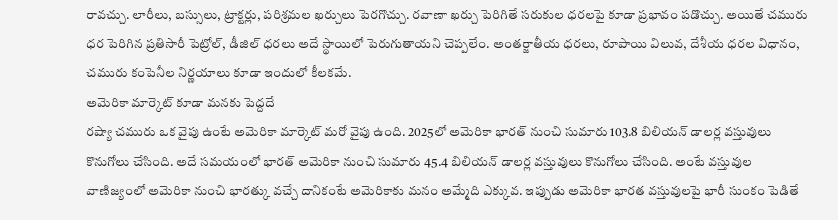రావచ్చు. లారీలు, బస్సులు, ట్రాక్టర్లు, పరిశ్రమల ఖర్చులు పెరగొచ్చు. రవాణా ఖర్చు పెరిగితే సరుకుల ధరలపై కూడా ప్రభావం పడొచ్చు. అయితే చమురు ధర పెరిగిన ప్రతిసారీ పెట్రోల్, డీజిల్ ధరలు అదే స్థాయిలో పెరుగుతాయని చెప్పలేం. అంతర్జాతీయ ధరలు, రూపాయి విలువ, దేశీయ ధరల విధానం, చమురు కంపెనీల నిర్ణయాలు కూడా ఇందులో కీలకమే.
అమెరికా మార్కెట్ కూడా మనకు పెద్దదే
రష్యా చమురు ఒక వైపు ఉంటే అమెరికా మార్కెట్ మరో వైపు ఉంది. 2025లో అమెరికా భారత్ నుంచి సుమారు 103.8 బిలియన్ డాలర్ల వస్తువులు కొనుగోలు చేసింది. అదే సమయంలో భారత్ అమెరికా నుంచి సుమారు 45.4 బిలియన్ డాలర్ల వస్తువులు కొనుగోలు చేసింది. అంటే వస్తువుల వాణిజ్యంలో అమెరికా నుంచి భారత్కు వచ్చే దానికంటే అమెరికాకు మనం అమ్మేది ఎక్కువ. ఇప్పుడు అమెరికా భారత వస్తువులపై భారీ సుంకం పెడితే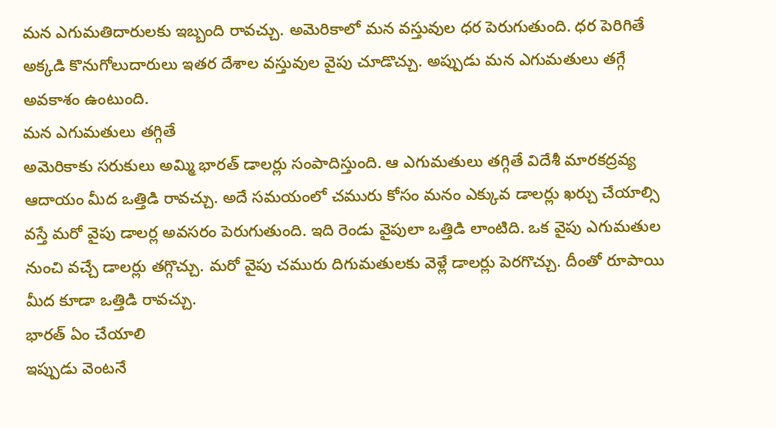మన ఎగుమతిదారులకు ఇబ్బంది రావచ్చు. అమెరికాలో మన వస్తువుల ధర పెరుగుతుంది. ధర పెరిగితే అక్కడి కొనుగోలుదారులు ఇతర దేశాల వస్తువుల వైపు చూడొచ్చు. అప్పుడు మన ఎగుమతులు తగ్గే అవకాశం ఉంటుంది.
మన ఎగుమతులు తగ్గితే
అమెరికాకు సరుకులు అమ్మి భారత్ డాలర్లు సంపాదిస్తుంది. ఆ ఎగుమతులు తగ్గితే విదేశీ మారకద్రవ్య ఆదాయం మీద ఒత్తిడి రావచ్చు. అదే సమయంలో చమురు కోసం మనం ఎక్కువ డాలర్లు ఖర్చు చేయాల్సి వస్తే మరో వైపు డాలర్ల అవసరం పెరుగుతుంది. ఇది రెండు వైపులా ఒత్తిడి లాంటిది. ఒక వైపు ఎగుమతుల నుంచి వచ్చే డాలర్లు తగ్గొచ్చు. మరో వైపు చమురు దిగుమతులకు వెళ్లే డాలర్లు పెరగొచ్చు. దీంతో రూపాయి మీద కూడా ఒత్తిడి రావచ్చు.
భారత్ ఏం చేయాలి
ఇప్పుడు వెంటనే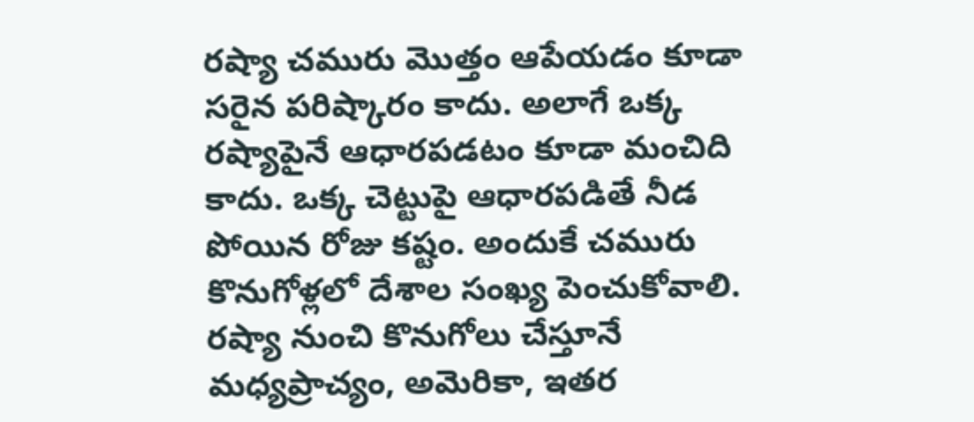రష్యా చమురు మొత్తం ఆపేయడం కూడా సరైన పరిష్కారం కాదు. అలాగే ఒక్క రష్యాపైనే ఆధారపడటం కూడా మంచిది కాదు. ఒక్క చెట్టుపై ఆధారపడితే నీడ పోయిన రోజు కష్టం. అందుకే చమురు కొనుగోళ్లలో దేశాల సంఖ్య పెంచుకోవాలి. రష్యా నుంచి కొనుగోలు చేస్తూనే మధ్యప్రాచ్యం, అమెరికా, ఇతర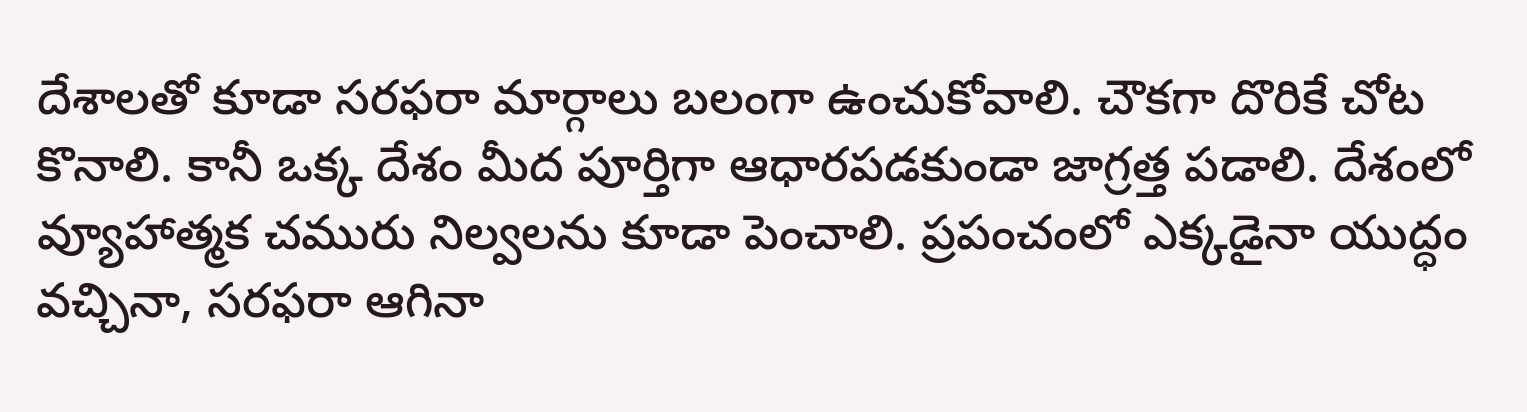దేశాలతో కూడా సరఫరా మార్గాలు బలంగా ఉంచుకోవాలి. చౌకగా దొరికే చోట కొనాలి. కానీ ఒక్క దేశం మీద పూర్తిగా ఆధారపడకుండా జాగ్రత్త పడాలి. దేశంలో వ్యూహాత్మక చమురు నిల్వలను కూడా పెంచాలి. ప్రపంచంలో ఎక్కడైనా యుద్ధం వచ్చినా, సరఫరా ఆగినా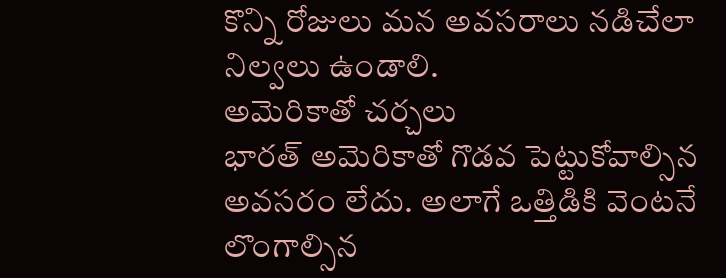కొన్ని రోజులు మన అవసరాలు నడిచేలా నిల్వలు ఉండాలి.
అమెరికాతో చర్చలు
భారత్ అమెరికాతో గొడవ పెట్టుకోవాల్సిన అవసరం లేదు. అలాగే ఒత్తిడికి వెంటనే లొంగాల్సిన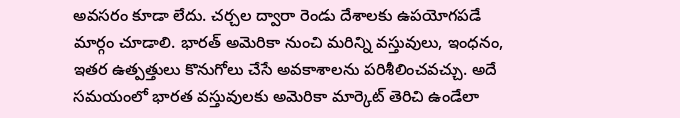అవసరం కూడా లేదు. చర్చల ద్వారా రెండు దేశాలకు ఉపయోగపడే మార్గం చూడాలి. భారత్ అమెరికా నుంచి మరిన్ని వస్తువులు, ఇంధనం, ఇతర ఉత్పత్తులు కొనుగోలు చేసే అవకాశాలను పరిశీలించవచ్చు. అదే సమయంలో భారత వస్తువులకు అమెరికా మార్కెట్ తెరిచి ఉండేలా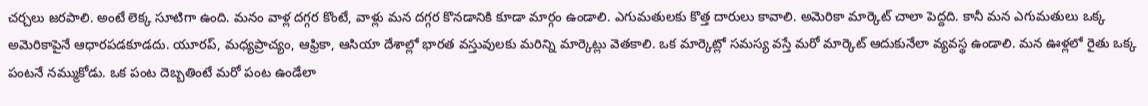చర్చలు జరపాలి. అంటే లెక్క సూటిగా ఉంది. మనం వాళ్ల దగ్గర కొంటే, వాళ్లు మన దగ్గర కొనడానికి కూడా మార్గం ఉండాలి. ఎగుమతులకు కొత్త దారులు కావాలి. అమెరికా మార్కెట్ చాలా పెద్దది. కానీ మన ఎగుమతులు ఒక్క అమెరికాపైనే ఆధారపడకూడదు. యూరప్, మధ్యప్రాచ్యం, ఆఫ్రికా, ఆసియా దేశాల్లో భారత వస్తువులకు మరిన్ని మార్కెట్లు వెతకాలి. ఒక మార్కెట్లో సమస్య వస్తే మరో మార్కెట్ ఆదుకునేలా వ్యవస్థ ఉండాలి. మన ఊళ్లలో రైతు ఒక్క పంటనే నమ్ముకోడు. ఒక పంట దెబ్బతింటే మరో పంట ఉండేలా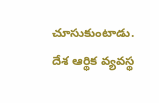చూసుకుంటాడు. దేశ ఆర్థిక వ్యవస్థ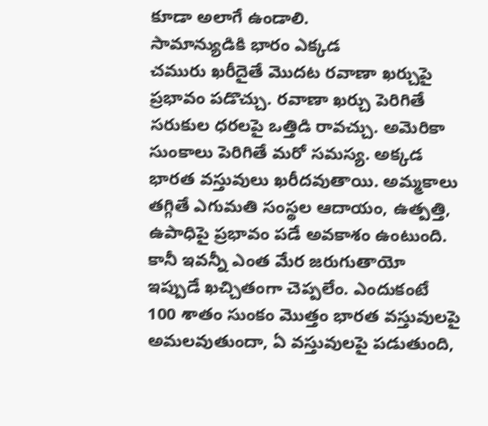కూడా అలాగే ఉండాలి.
సామాన్యుడికి భారం ఎక్కడ
చమురు ఖరీదైతే మొదట రవాణా ఖర్చుపై ప్రభావం పడొచ్చు. రవాణా ఖర్చు పెరిగితే సరుకుల ధరలపై ఒత్తిడి రావచ్చు. అమెరికా సుంకాలు పెరిగితే మరో సమస్య. అక్కడ భారత వస్తువులు ఖరీదవుతాయి. అమ్మకాలు తగ్గితే ఎగుమతి సంస్థల ఆదాయం, ఉత్పత్తి, ఉపాధిపై ప్రభావం పడే అవకాశం ఉంటుంది. కానీ ఇవన్నీ ఎంత మేర జరుగుతాయో ఇప్పుడే ఖచ్చితంగా చెప్పలేం. ఎందుకంటే 100 శాతం సుంకం మొత్తం భారత వస్తువులపై అమలవుతుందా, ఏ వస్తువులపై పడుతుంది,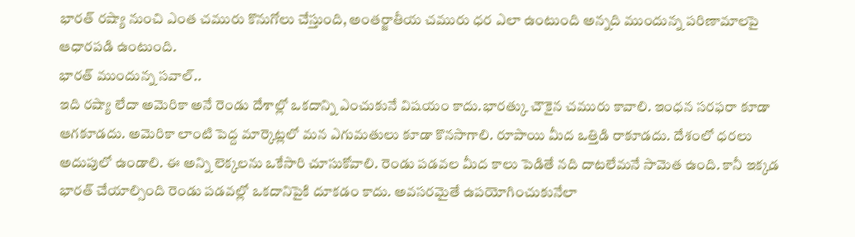భారత్ రష్యా నుంచి ఎంత చమురు కొనుగోలు చేస్తుంది, అంతర్జాతీయ చమురు ధర ఎలా ఉంటుంది అన్నది ముందున్న పరిణామాలపై ఆధారపడి ఉంటుంది.
భారత్ ముందున్న సవాల్..
ఇది రష్యా లేదా అమెరికా అనే రెండు దేశాల్లో ఒకదాన్ని ఎంచుకునే విషయం కాదు.భారత్కు చౌకైన చమురు కావాలి. ఇంధన సరఫరా కూడా ఆగకూడదు. అమెరికా లాంటి పెద్ద మార్కెట్లలో మన ఎగుమతులు కూడా కొనసాగాలి. రూపాయి మీద ఒత్తిడి రాకూడదు. దేశంలో ధరలు అదుపులో ఉండాలి. ఈ అన్ని లెక్కలను ఒకేసారి చూసుకోవాలి. రెండు పడవల మీద కాలు పెడితే నది దాటలేమనే సామెత ఉంది. కానీ ఇక్కడ భారత్ చేయాల్సింది రెండు పడవల్లో ఒకదానిపైకి దూకడం కాదు. అవసరమైతే ఉపయోగించుకునేలా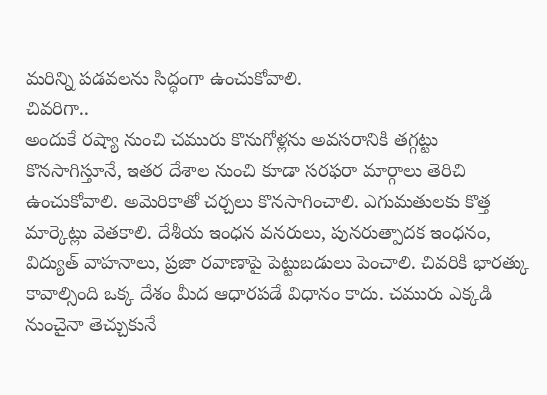మరిన్ని పడవలను సిద్ధంగా ఉంచుకోవాలి.
చివరిగా..
అందుకే రష్యా నుంచి చమురు కొనుగోళ్లను అవసరానికి తగ్గట్టు కొనసాగిస్తూనే, ఇతర దేశాల నుంచి కూడా సరఫరా మార్గాలు తెరిచి ఉంచుకోవాలి. అమెరికాతో చర్చలు కొనసాగించాలి. ఎగుమతులకు కొత్త మార్కెట్లు వెతకాలి. దేశీయ ఇంధన వనరులు, పునరుత్పాదక ఇంధనం, విద్యుత్ వాహనాలు, ప్రజా రవాణాపై పెట్టుబడులు పెంచాలి. చివరికి భారత్కు కావాల్సింది ఒక్క దేశం మీద ఆధారపడే విధానం కాదు. చమురు ఎక్కడి నుంచైనా తెచ్చుకునే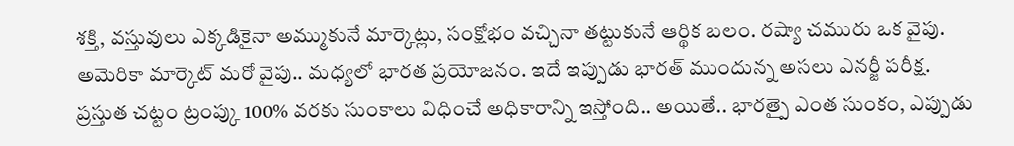శక్తి, వస్తువులు ఎక్కడికైనా అమ్ముకునే మార్కెట్లు, సంక్షోభం వచ్చినా తట్టుకునే ఆర్థిక బలం. రష్యా చమురు ఒక వైపు. అమెరికా మార్కెట్ మరో వైపు.. మధ్యలో భారత ప్రయోజనం. ఇదే ఇప్పుడు భారత్ ముందున్న అసలు ఎనర్జీ పరీక్ష.
ప్రస్తుత చట్టం ట్రంప్కు 100% వరకు సుంకాలు విధించే అధికారాన్ని ఇస్తోంది.. అయితే.. భారత్పై ఎంత సుంకం, ఎప్పుడు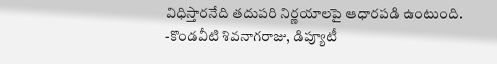విధిస్తారనేది తదుపరి నిర్ణయాలపై ఆధారపడి ఉంటుంది.
-కొండవీటి శివనాగరాజు, డిప్యూటీ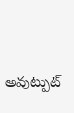అవుట్పుట్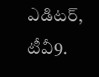ఎడిటర్, టీవీ9.